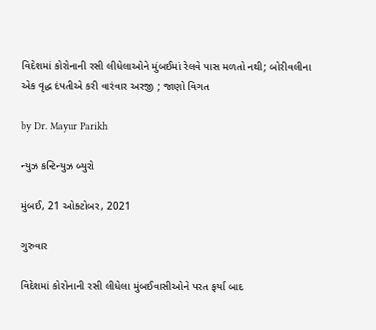વિદેશમાં કોરોનાની રસી લીધેલાઓને મુંબઈમાં રેલવે પાસ મળતો નથી; બોરીવલીના એક વૃદ્ધ દંપતીએ કરી વારંવાર અરજી ; જાણો વિગત

by Dr. Mayur Parikh

ન્યુઝ કન્ટિન્યુઝ બ્યુરો

મુંબઈ, 21 ઓક્ટોબર, 2021

ગુરુવાર

વિદેશમાં કોરોનાની રસી લીધેલા મુંબઈવાસીઓને પરત ફર્યા બાદ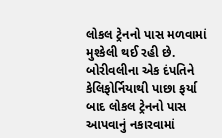લોકલ ટ્રેનનો પાસ મળવામાં મુશ્કેલી થઈ રહી છે. બોરીવલીના એક દંપતિને કેલિફોર્નિયાથી પાછા ફર્યા બાદ લોકલ ટ્રેનનો પાસ આપવાનું નકારવામાં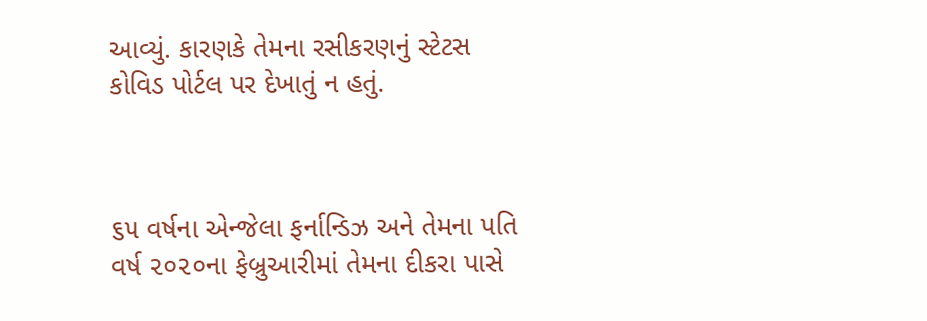આવ્યું. કારણકે તેમના રસીકરણનું સ્ટેટસ કોવિડ પોર્ટલ પર દેખાતું ન હતું.



૬૫ વર્ષના એન્જેલા ફર્નાન્ડિઝ અને તેમના પતિ વર્ષ ૨૦૨૦ના ફેબ્રુઆરીમાં તેમના દીકરા પાસે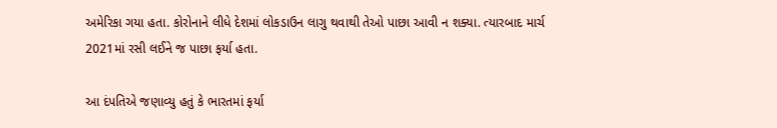અમેરિકા ગયા હતા. કોરોનાને લીધે દેશમાં લોકડાઉન લાગુ થવાથી તેઓ પાછા આવી ન શક્યા. ત્યારબાદ માર્ચ 2021માં રસી લઈને જ પાછા ફર્યા હતા.

આ દંપતિએ જણાવ્યુ હતું કે ભારતમાં ફર્યા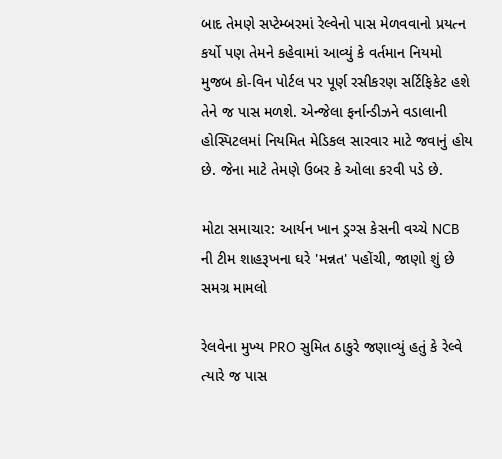બાદ તેમણે સપ્ટેમ્બરમાં રેલ્વેનો પાસ મેળવવાનો પ્રયત્ન કર્યો પણ તેમને કહેવામાં આવ્યું કે વર્તમાન નિયમો મુજબ કો-વિન પોર્ટલ પર પૂર્ણ રસીકરણ સર્ટિફિકેટ હશે તેને જ પાસ મળશે. એન્જેલા ફર્નાન્ડીઝને વડાલાની હોસ્પિટલમાં નિયમિત મેડિકલ સારવાર માટે જવાનું હોય છે. જેના માટે તેમણે ઉબર કે ઓલા કરવી પડે છે.

મોટા સમાચાર: આર્યન ખાન ડ્રગ્સ કેસની વચ્ચે NCB ની ટીમ શાહરૂખના ઘરે 'મન્નત' પહોંચી, જાણો શું છે સમગ્ર મામલો

રેલવેના મુખ્ય PRO સુમિત ઠાકુરે જણાવ્યું હતું કે રેલ્વે ત્યારે જ પાસ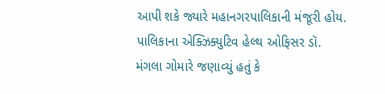આપી શકે જ્યારે મહાનગરપાલિકાની મંજૂરી હોય. પાલિકાના એક્ઝિક્યુટિવ હેલ્થ ઓફિસર ડૉ. મંગલા ગોમારે જણાવ્યું હતું કે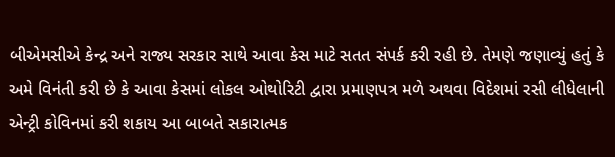બીએમસીએ કેન્દ્ર અને રાજ્ય સરકાર સાથે આવા કેસ માટે સતત સંપર્ક કરી રહી છે. તેમણે જણાવ્યું હતું કે અમે વિનંતી કરી છે કે આવા કેસમાં લોકલ ઓથોરિટી દ્વારા પ્રમાણપત્ર મળે અથવા વિદેશમાં રસી લીધેલાની એન્ટ્રી કોવિનમાં કરી શકાય આ બાબતે સકારાત્મક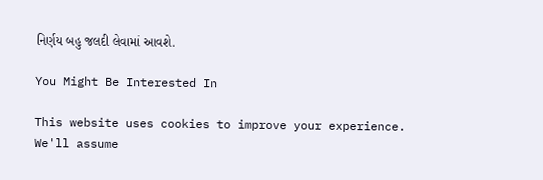નિર્ણય બહુ જલદી લેવામાં આવશે.

You Might Be Interested In

This website uses cookies to improve your experience. We'll assume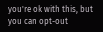you're ok with this, but you can opt-out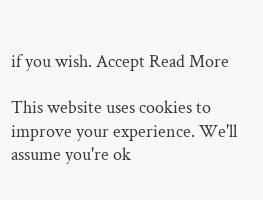if you wish. Accept Read More

This website uses cookies to improve your experience. We'll assume you're ok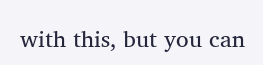with this, but you can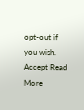opt-out if you wish. Accept Read More